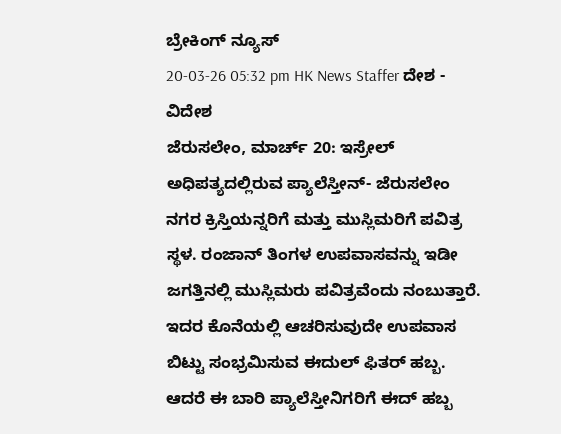ಬ್ರೇಕಿಂಗ್ ನ್ಯೂಸ್
20-03-26 05:32 pm HK News Staffer ದೇಶ - ವಿದೇಶ
ಜೆರುಸಲೇಂ, ಮಾರ್ಚ್ 20: ಇಸ್ರೇಲ್ ಅಧಿಪತ್ಯದಲ್ಲಿರುವ ಪ್ಯಾಲೆಸ್ತೀನ್- ಜೆರುಸಲೇಂ ನಗರ ಕ್ರಿಸ್ತಿಯನ್ನರಿಗೆ ಮತ್ತು ಮುಸ್ಲಿಮರಿಗೆ ಪವಿತ್ರ ಸ್ಥಳ. ರಂಜಾನ್ ತಿಂಗಳ ಉಪವಾಸವನ್ನು ಇಡೀ ಜಗತ್ತಿನಲ್ಲಿ ಮುಸ್ಲಿಮರು ಪವಿತ್ರವೆಂದು ನಂಬುತ್ತಾರೆ. ಇದರ ಕೊನೆಯಲ್ಲಿ ಆಚರಿಸುವುದೇ ಉಪವಾಸ ಬಿಟ್ಟು ಸಂಭ್ರಮಿಸುವ ಈದುಲ್ ಫಿತರ್ ಹಬ್ಬ. ಆದರೆ ಈ ಬಾರಿ ಪ್ಯಾಲೆಸ್ತೀನಿಗರಿಗೆ ಈದ್ ಹಬ್ಬ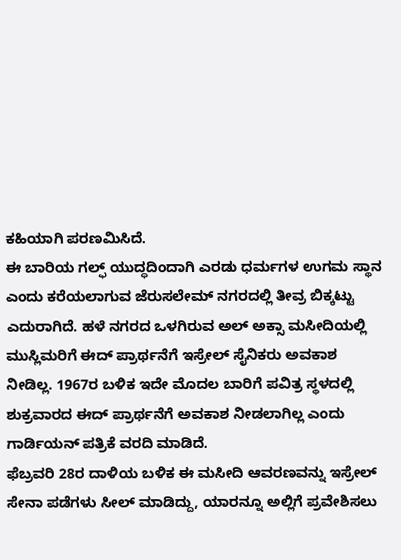ಕಹಿಯಾಗಿ ಪರಣಮಿಸಿದೆ.
ಈ ಬಾರಿಯ ಗಲ್ಫ್ ಯುದ್ಧದಿಂದಾಗಿ ಎರಡು ಧರ್ಮಗಳ ಉಗಮ ಸ್ಥಾನ ಎಂದು ಕರೆಯಲಾಗುವ ಜೆರುಸಲೇಮ್ ನಗರದಲ್ಲಿ ತೀವ್ರ ಬಿಕ್ಕಟ್ಟು ಎದುರಾಗಿದೆ. ಹಳೆ ನಗರದ ಒಳಗಿರುವ ಅಲ್ ಅಕ್ಸಾ ಮಸೀದಿಯಲ್ಲಿ ಮುಸ್ಲಿಮರಿಗೆ ಈದ್ ಪ್ರಾರ್ಥನೆಗೆ ಇಸ್ರೇಲ್ ಸೈನಿಕರು ಅವಕಾಶ ನೀಡಿಲ್ಲ. 1967ರ ಬಳಿಕ ಇದೇ ಮೊದಲ ಬಾರಿಗೆ ಪವಿತ್ರ ಸ್ಥಳದಲ್ಲಿ ಶುಕ್ರವಾರದ ಈದ್ ಪ್ರಾರ್ಥನೆಗೆ ಅವಕಾಶ ನೀಡಲಾಗಿಲ್ಲ ಎಂದು ಗಾರ್ಡಿಯನ್ ಪತ್ರಿಕೆ ವರದಿ ಮಾಡಿದೆ.
ಫೆಬ್ರವರಿ 28ರ ದಾಳಿಯ ಬಳಿಕ ಈ ಮಸೀದಿ ಆವರಣವನ್ನು ಇಸ್ರೇಲ್ ಸೇನಾ ಪಡೆಗಳು ಸೀಲ್ ಮಾಡಿದ್ದು, ಯಾರನ್ನೂ ಅಲ್ಲಿಗೆ ಪ್ರವೇಶಿಸಲು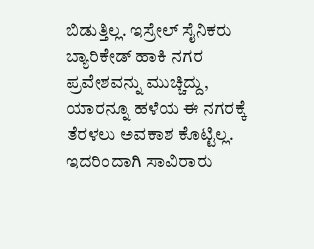ಬಿಡುತ್ತಿಲ್ಲ. ಇಸ್ರೇಲ್ ಸೈನಿಕರು ಬ್ಯಾರಿಕೇಡ್ ಹಾಕಿ ನಗರ ಪ್ರವೇಶವನ್ನು ಮುಚ್ಚಿದ್ದು, ಯಾರನ್ನೂ ಹಳೆಯ ಈ ನಗರಕ್ಕೆ ತೆರಳಲು ಅವಕಾಶ ಕೊಟ್ಟಿಲ್ಲ. ಇದರಿಂದಾಗಿ ಸಾವಿರಾರು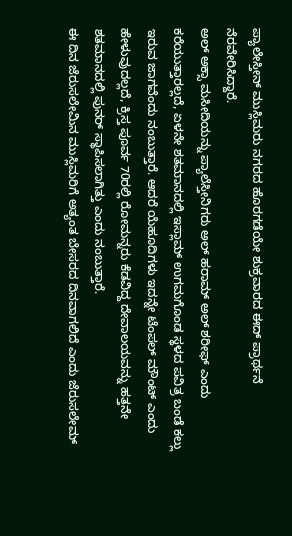ಪ್ಯಾಲೇಸ್ತೀನ್ ಮುಸ್ಲಿಮರು ನಗರದ ಹೊರಗಡೆಯೇ ಶುಕ್ರವಾರದ ಈದ್ ಪ್ರಾರ್ಥನೆ ನೆರವೇರಿಸಿದ್ದಾರೆ.
ಅಲ್ ಅಕ್ಸಾ ಮಸೀದಿಯನ್ನು ಪ್ಯಾಲೆಸ್ತೀನಿಗರು ಅಲ್ ಹರಾಮ್ ಅಲ್ ಶರೀಫ್ ಎಂದು ಕರೆಯುತ್ತಾರಲ್ಲದೆ, ಏಳನೇ ಶತಮಾನದಲ್ಲಿ ಇಸ್ಲಾಮ್ ಉಗಮಗೊಂಡ ಸ್ಥಳದ ಪವಿತ್ರ ಬಂಡೆ ಕಲ್ಲು ಇರುವ ಜಾಗವೆಂದು ನಂಬುತ್ತಾರೆ. ಆದರೆ ಯೆಹೂದಿಗಳು ಇದನ್ನೇ ಟೆಂಪಲ್ ಮೌಂಟ್ ಎಂದು ಹೇಳುವುದಲ್ಲದೆ, ಕ್ರಿಸ್ತ ಪೂರ್ವ 70ರಲ್ಲಿ ರೋಮನ್ನರು ಕೆಡವಿದ್ದ ದೇವಾಲಯವನ್ನು ಹತ್ತನೇ ಶತಮಾನದಲ್ಲಿ ಪುನರ್ ಸ್ಥಾಪಿಸಲಾಗಿತ್ತು ಎಂದು ನಂಬುತ್ತಾರೆ.
ಈ ದಿನ ಜೆರುಸಲೇಮಿನ ಮುಸ್ಲಿಮರಿಗೆ ಅತ್ಯಂತ ಬೇಸರದ ದಿನವಾಗಲಿದೆ ಎಂದು ಜೆರುಸಲೇಮ್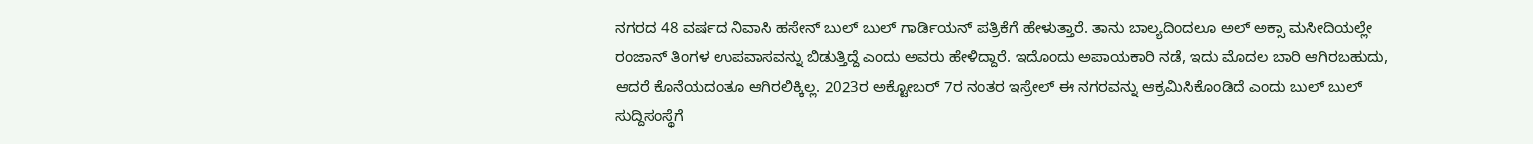ನಗರದ 48 ವರ್ಷದ ನಿವಾಸಿ ಹಸೇನ್ ಬುಲ್ ಬುಲ್ ಗಾರ್ಡಿಯನ್ ಪತ್ರಿಕೆಗೆ ಹೇಳುತ್ತಾರೆ. ತಾನು ಬಾಲ್ಯದಿಂದಲೂ ಅಲ್ ಅಕ್ಸಾ ಮಸೀದಿಯಲ್ಲೇ ರಂಜಾನ್ ತಿಂಗಳ ಉಪವಾಸವನ್ನು ಬಿಡುತ್ತಿದ್ದೆ ಎಂದು ಅವರು ಹೇಳಿದ್ದಾರೆ. ಇದೊಂದು ಅಪಾಯಕಾರಿ ನಡೆ, ಇದು ಮೊದಲ ಬಾರಿ ಆಗಿರಬಹುದು, ಆದರೆ ಕೊನೆಯದಂತೂ ಆಗಿರಲಿಕ್ಕಿಲ್ಲ. 2023ರ ಅಕ್ಟೋಬರ್ 7ರ ನಂತರ ಇಸ್ರೇಲ್ ಈ ನಗರವನ್ನು ಆಕ್ರಮಿಸಿಕೊಂಡಿದೆ ಎಂದು ಬುಲ್ ಬುಲ್ ಸುದ್ದಿಸಂಸ್ಥೆಗೆ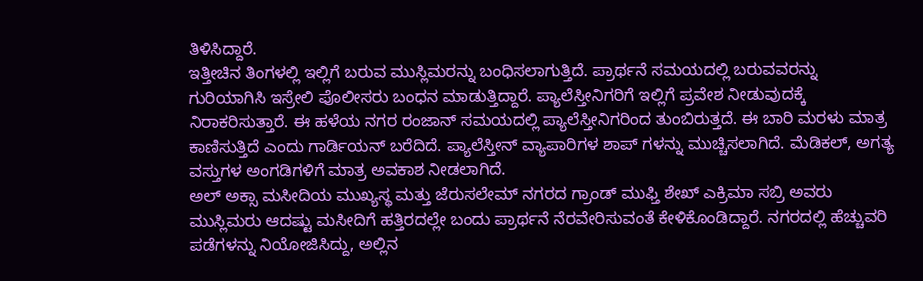ತಿಳಿಸಿದ್ದಾರೆ.
ಇತ್ತೀಚಿನ ತಿಂಗಳಲ್ಲಿ ಇಲ್ಲಿಗೆ ಬರುವ ಮುಸ್ಲಿಮರನ್ನು ಬಂಧಿಸಲಾಗುತ್ತಿದೆ. ಪ್ರಾರ್ಥನೆ ಸಮಯದಲ್ಲಿ ಬರುವವರನ್ನು ಗುರಿಯಾಗಿಸಿ ಇಸ್ರೇಲಿ ಪೊಲೀಸರು ಬಂಧನ ಮಾಡುತ್ತಿದ್ದಾರೆ. ಪ್ಯಾಲೆಸ್ತೀನಿಗರಿಗೆ ಇಲ್ಲಿಗೆ ಪ್ರವೇಶ ನೀಡುವುದಕ್ಕೆ ನಿರಾಕರಿಸುತ್ತಾರೆ. ಈ ಹಳೆಯ ನಗರ ರಂಜಾನ್ ಸಮಯದಲ್ಲಿ ಪ್ಯಾಲೆಸ್ತೀನಿಗರಿಂದ ತುಂಬಿರುತ್ತದೆ. ಈ ಬಾರಿ ಮರಳು ಮಾತ್ರ ಕಾಣಿಸುತ್ತಿದೆ ಎಂದು ಗಾರ್ಡಿಯನ್ ಬರೆದಿದೆ. ಪ್ಯಾಲೆಸ್ತೀನ್ ವ್ಯಾಪಾರಿಗಳ ಶಾಪ್ ಗಳನ್ನು ಮುಚ್ಚಿಸಲಾಗಿದೆ. ಮೆಡಿಕಲ್, ಅಗತ್ಯ ವಸ್ತುಗಳ ಅಂಗಡಿಗಳಿಗೆ ಮಾತ್ರ ಅವಕಾಶ ನೀಡಲಾಗಿದೆ.
ಅಲ್ ಅಕ್ಸಾ ಮಸೀದಿಯ ಮುಖ್ಯಸ್ಥ ಮತ್ತು ಜೆರುಸಲೇಮ್ ನಗರದ ಗ್ರಾಂಡ್ ಮುಫ್ತಿ ಶೇಖ್ ಎಕ್ರಿಮಾ ಸಬ್ರಿ ಅವರು ಮುಸ್ಲಿಮರು ಆದಷ್ಟು ಮಸೀದಿಗೆ ಹತ್ತಿರದಲ್ಲೇ ಬಂದು ಪ್ರಾರ್ಥನೆ ನೆರವೇರಿಸುವಂತೆ ಕೇಳಿಕೊಂಡಿದ್ದಾರೆ. ನಗರದಲ್ಲಿ ಹೆಚ್ಚುವರಿ ಪಡೆಗಳನ್ನು ನಿಯೋಜಿಸಿದ್ದು, ಅಲ್ಲಿನ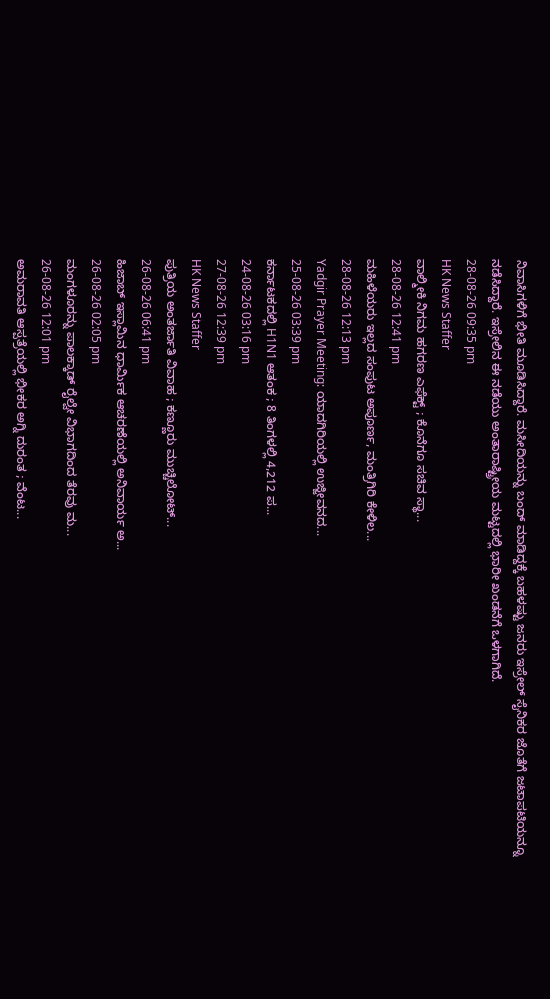ನಿವಾಸಿಗಳಿಗೆ ಭೀತಿ ಮೂಡಿಸಿದ್ದಾರೆ. ಮಸೀದಿಯನ್ನು ಬಂದ್ ಮಾಡಿದ್ದಕ್ಕೆ ಬಹಳಷ್ಟು ಜನರು ಇಸ್ರೇಲ್ ಸೈನಿಕರ ಜೊತೆಗೆ ಜಟಾಪಟಿಯನ್ನೂ ನಡೆಸಿದ್ದಾರೆ. ಇಸ್ರೇಲಿನ ಈ ನಡೆಯು ಅಂತಾರಾಷ್ಟ್ರೀಯ ಮಟ್ಟದಲ್ಲಿ ಭಾರೀ ಖಂಡನೆಗೆ ಒಳಗಾಗಿದೆ.
28-08-26 09:35 pm
HK News Staffer
ವಾಲ್ಮೀಕಿ ನಿಗಮ ಹಗರಣ ಎಫೆಕ್ಟ್ ; ಕೊನೆಗೂ ಸಚಿವ ಸ್ಥಾ...
28-08-26 12:41 pm
ಮಹಿಳೆಯರು ಇಲ್ಲದ ಸಂಪುಟ ಅಪೂರ್ಣ, ಮಂತ್ರಿಗಿರಿ ಕೇಳಿಲ...
28-08-26 12:13 pm
Yadgir Prayer Meeting: ಯಾದಗಿರಿಯಲ್ಲಿ ಉಜ್ಜೀವನದ...
25-08-26 03:39 pm
ಕರ್ನಾಟಕದಲ್ಲಿ H1N1 ಆತಂಕ ; 8 ತಿಂಗಳಲ್ಲಿ 4,212 ಪ...
24-08-26 03:16 pm
27-08-26 12:39 pm
HK News Staffer
ಪುತ್ರಿಯ ಅಂತರ್ಜಾತಿ ವಿವಾಹ ; ಕಣ್ಣೂರು ಮುಚ್ಚಿಲೋಟ್...
26-08-26 06:41 pm
ಹಿಜಾಬ್ ಇಸ್ಲಾಮಿನ ಧಾರ್ಮಿಕ ಆಚರಣೆಯಲ್ಲಿ ಅನಿವಾರ್ಯ ಅ...
26-08-26 02:05 pm
ಮಂಗಳೂರನ್ನು ಪಾಲಕ್ಕಾಡ್ ರೈಲ್ವೇ ವಿಭಾಗದಿಂದ ತೆರವು ಮ...
26-08-26 12:01 pm
ಅಮರಾವತಿ ಆಸ್ಪತ್ರೆಯಲ್ಲಿ ಭೀಕರ ಅಗ್ನಿ ದುರಂತ ; ವೆಂಟ...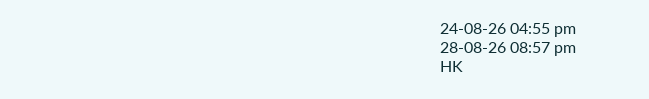24-08-26 04:55 pm
28-08-26 08:57 pm
HK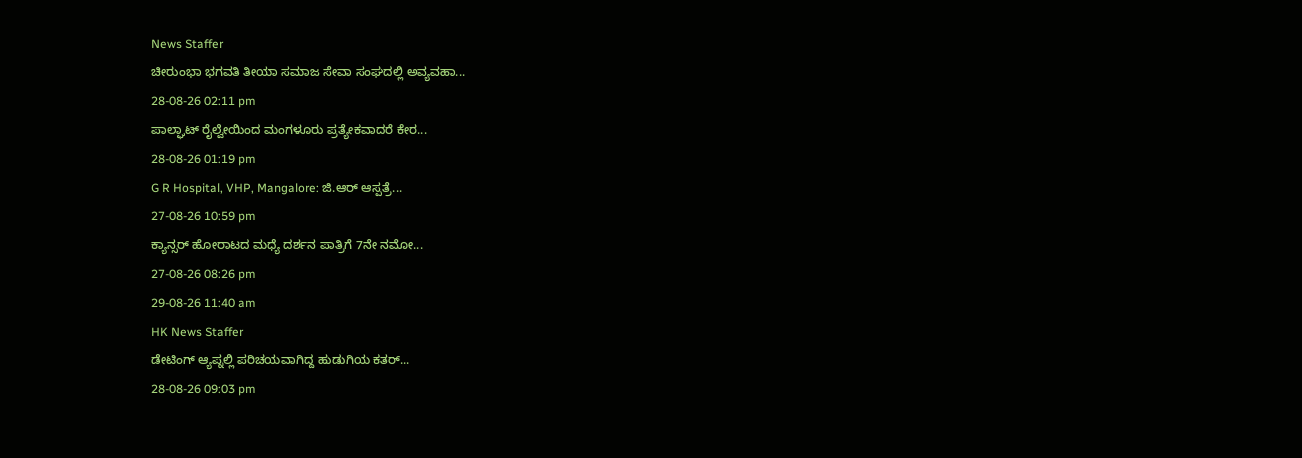News Staffer
ಚೀರುಂಭಾ ಭಗವತಿ ತೀಯಾ ಸಮಾಜ ಸೇವಾ ಸಂಘದಲ್ಲಿ ಅವ್ಯವಹಾ...
28-08-26 02:11 pm
ಪಾಲ್ಘಾಟ್ ರೈಲ್ವೇಯಿಂದ ಮಂಗಳೂರು ಪ್ರತ್ಯೇಕವಾದರೆ ಕೇರ...
28-08-26 01:19 pm
G R Hospital, VHP, Mangalore: ಜಿ.ಆರ್ ಆಸ್ಪತ್ರೆ...
27-08-26 10:59 pm
ಕ್ಯಾನ್ಸರ್ ಹೋರಾಟದ ಮಧ್ಯೆ ದರ್ಶನ ಪಾತ್ರಿಗೆ 7ನೇ ನಮೋ...
27-08-26 08:26 pm
29-08-26 11:40 am
HK News Staffer
ಡೇಟಿಂಗ್ ಆ್ಯಪ್ನಲ್ಲಿ ಪರಿಚಯವಾಗಿದ್ದ ಹುಡುಗಿಯ ಕತರ್...
28-08-26 09:03 pm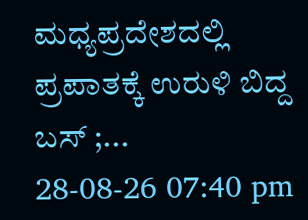ಮಧ್ಯಪ್ರದೇಶದಲ್ಲಿ ಪ್ರಪಾತಕ್ಕೆ ಉರುಳಿ ಬಿದ್ದ ಬಸ್ ;...
28-08-26 07:40 pm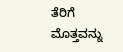ತೆರಿಗೆ ಮೊತ್ತವನ್ನು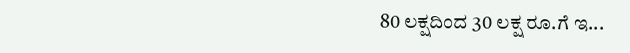80 ಲಕ್ಷದಿಂದ 30 ಲಕ್ಷ ರೂ.ಗೆ ಇ...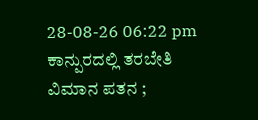28-08-26 06:22 pm
ಕಾನ್ಪುರದಲ್ಲಿ ತರಬೇತಿ ವಿಮಾನ ಪತನ ;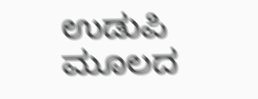ಉಡುಪಿ ಮೂಲದ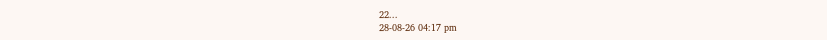22...
28-08-26 04:17 pm